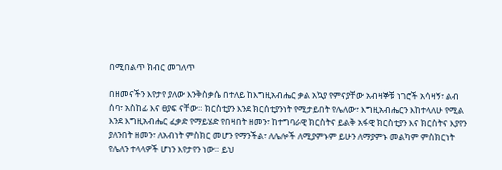በሚበልጥ ክብር መገለጥ

በዘመናችን እየታየ ያለው እንቅስቃሴ በተለይ ከእግዚአብሔር ቃል አኳያ የምናያቸው አብዛኞቹ ነገሮች አሳዛኝ፣ ልብ ሰባ፣ አስከፊ እና ፀያፍ ናቸው። ክርስቲያን እንደ ክርሰቲያንነት የሚታይበት የሌለው፣ እግዚአብሔርን እከተላለሁ የሚል እንደ እግዚአብሔር ፈቃድ የማይሄድ የበዛበት ዘመን፣ ከተግባራዊ ክርስትና ይልቅ አፋዊ ክርስቲያን እና ክርስትና እያየን ያለንበት ዘመን፣ ለአብነት ምስክር መሆን የማንችል፣ ለሌሎች ለሚያምኑም ይሁን ለማያምኑ መልካም ምስክርነት የሌለን ተላላዎች ሆነን እየታየን ነው። ይህ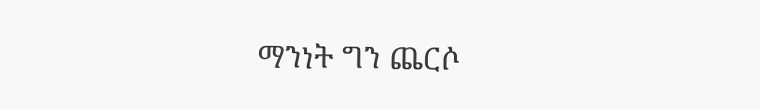ማንነት ግን ጨርሶ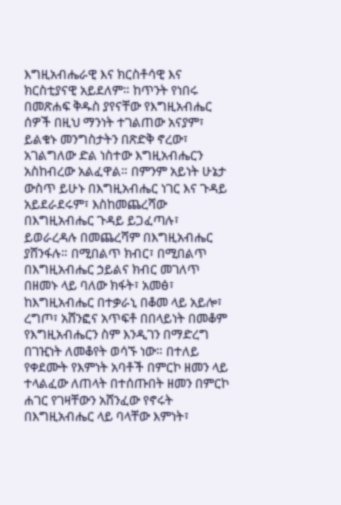እግዚአብሔራዊ እና ክርስቶሳዊ እና ክርስቲያናዊ አይደለም። ከጥንት የነበሩ በመጽሐፍ ቅዱስ ያየናቸው የእግዚአብሔር ሰዎች በዚህ ማንነት ተገልጠው አናያም፣ ይልቁኑ መንግስታትን በጽድቅ ኖረው፣ አገልግለው ድል ነስተው እግዚአብሔርን አስከብረው አልፈዋል። በምንም አይነት ሁኔታ ውስጥ ይሁኑ በእግዚአብሔር ነገር እና ጉዳይ አይደራደሩም፣ እስከመጨረሻው በእግዚአብሔር ጉዳይ ይጋፈጣሉ፣ ይወራረዳሉ በመጨረሻም በእግዚአብሔር ያሸንፋሉ። በሚበልጥ ክብር፣ በሚበልጥ በእግዚአብሔር ኃይልና ክብር መገለጥ በዘመኑ ላይ ባለው ክፋት፣ አመፅ፣ ከእግዚአብሔር በተቃራኒ በቆመ ላይ አይሎ፣ ረግጦ፣ አሸንፎና አጥፍቶ በበላይነት በመቆም የእግዚአብሔርን ስም እንዲገን በማድረግ በገዢነት ለመቆየት ወሳኙ ነው። በተለይ የቀደሙት የእምነት አባቶች በምርኮ ዘመን ላይ ተላልፈው ለጠላት በተሰጡበት ዘመን በምርኮ ሐገር የገዛቸውን አሸንፈው የኖሩት በእግዚአብሔር ላይ ባላቸው እምነት፣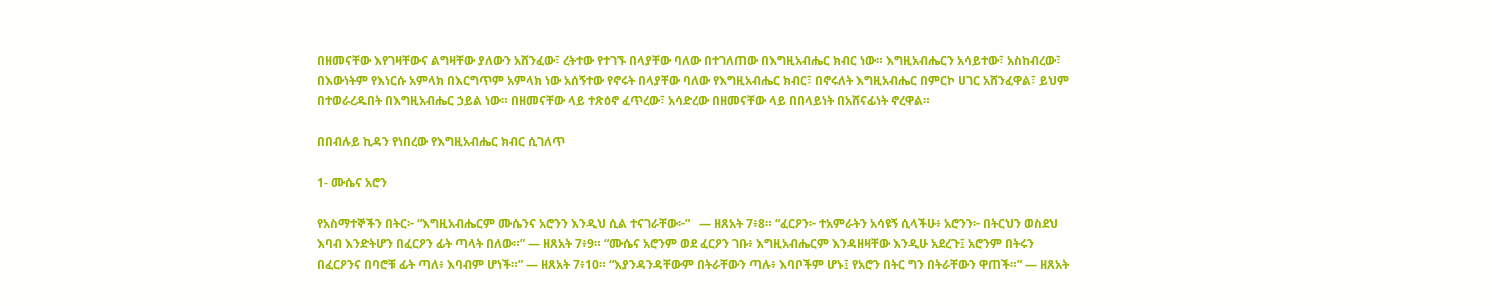በዘመናቸው እየገዛቸውና ልግዛቸው ያለውን አሸንፈው፣ ረትተው የተገኙ በላያቸው ባለው በተገለጠው በእግዚአብሔር ክብር ነው። እግዚአብሔርን አሳይተው፣ አስከብረው፣ በእውነትም የእነርሱ አምላክ በእርግጥም አምላክ ነው አሰኝተው የኖሩት በላያቸው ባለው የእግዚአብሔር ክብር፣ በኖሩለት እግዚአብሔር በምርኮ ሀገር አሸንፈዋል፣ ይህም በተወራረዱበት በእግዚአብሔር ኃይል ነው። በዘመናቸው ላይ ተጽዕኖ ፈጥረው፣ አሳድረው በዘመናቸው ላይ በበላይነት በአሸናፊነት ኖረዋል።

በበብሉይ ኪዳን የነበረው የእግዚአብሔር ክብር ሲገለጥ

1- ሙሴና አሮን

የአስማተኞችን በትር፦ “እግዚአብሔርም ሙሴንና አሮንን እንዲህ ሲል ተናገራቸው፦”   — ዘጸአት 7፥8። “ፈርዖን፦ ተአምራትን አሳዩኝ ሲላችሁ፥ አሮንን፦ በትርህን ወስደህ እባብ እንድትሆን በፈርዖን ፊት ጣላት በለው።” — ዘጸአት 7፥9። “ሙሴና አሮንም ወደ ፈርዖን ገቡ፥ እግዚአብሔርም እንዳዘዛቸው እንዲሁ አደረጉ፤ አሮንም በትሩን በፈርዖንና በባሮቹ ፊት ጣለ፥ እባብም ሆነች።” — ዘጸአት 7፥10። “እያንዳንዳቸውም በትራቸውን ጣሉ፥ እባቦችም ሆኑ፤ የአሮን በትር ግን በትራቸውን ዋጠች።” — ዘጸአት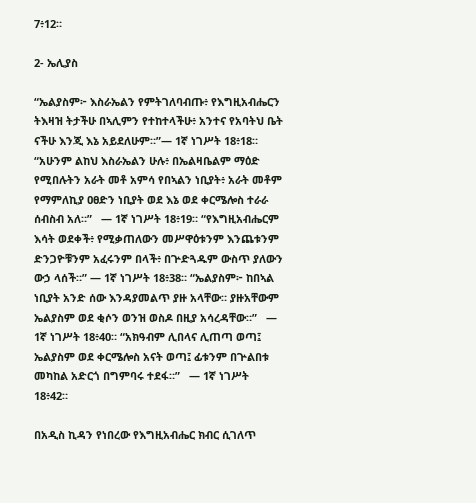7፥12።

2- ኤሊያስ

“ኤልያስም፦ እስራኤልን የምትገለባብጡ፥ የእግዚአብሔርን ትእዛዝ ትታችሁ በኣሊምን የተከተላችሁ፥ አንተና የአባትህ ቤት ናችሁ እንጂ እኔ አይደለሁም።”— 1ኛ ነገሥት 18፥18። “አሁንም ልከህ እስራኤልን ሁሉ፥ በኤልዛቤልም ማዕድ የሚበሉትን አራት መቶ አምሳ የበኣልን ነቢያት፥ አራት መቶም የማምለኪያ ዐፀድን ነቢያት ወደ እኔ ወደ ቀርሜሎስ ተራራ ሰብስብ አለ።”   — 1ኛ ነገሥት 18፥19። “የእግዚአብሔርም እሳት ወደቀች፥ የሚቃጠለውን መሥዋዕቱንም እንጨቱንም ድንጋዮቹንም አፈሩንም በላች፥ በጕድጓዱም ውስጥ ያለውን ውኃ ላሰች።” — 1ኛ ነገሥት 18፥38። “ኤልያስም፦ ከበኣል ነቢያት አንድ ሰው እንዳያመልጥ ያዙ አላቸው። ያዙአቸውም ኤልያስም ወደ ቂሶን ወንዝ ወስዶ በዚያ አሳረዳቸው።”   — 1ኛ ነገሥት 18፥40። “አክዓብም ሊበላና ሊጠጣ ወጣ፤ ኤልያስም ወደ ቀርሜሎስ አናት ወጣ፤ ፊቱንም በጕልበቱ መካከል አድርጎ በግምባሩ ተደፋ።”   — 1ኛ ነገሥት 18፥42።

በአዲስ ኪዳን የነበረው የእግዚአብሔር ክብር ሲገለጥ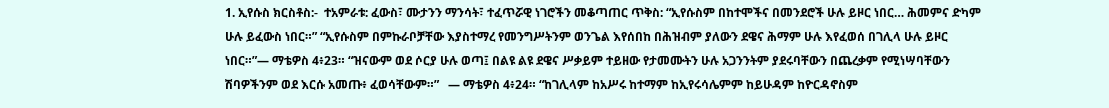1. ኢየሱስ ክርስቶስ:-  ተአምራቱ: ፈውስ፣ ሙታንን ማንሳት፣ ተፈጥሯዊ ነገሮችን መቆጣጠር ጥቅስ: “ኢየሱስም በከተሞችና በመንደሮች ሁሉ ይዞር ነበር… ሕመምና ድካም ሁሉ ይፈውስ ነበር።” “ኢየሱስም በምኩራቦቻቸው እያስተማረ የመንግሥትንም ወንጌል እየሰበከ በሕዝብም ያለውን ደዌና ሕማም ሁሉ እየፈወሰ በገሊላ ሁሉ ይዞር ነበር።”— ማቴዎስ 4፥23። “ዝናውም ወደ ሶርያ ሁሉ ወጣ፤ በልዩ ልዩ ደዌና ሥቃይም ተይዘው የታመሙትን ሁሉ አጋንንትም ያደሩባቸውን በጨረቃም የሚነሣባቸውን ሽባዎችንም ወደ እርሱ አመጡ፥ ፈወሳቸውም።”   — ማቴዎስ 4፥24። “ከገሊላም ከአሥሩ ከተማም ከኢየሩሳሌምም ከይሁዳም ከዮርዳኖስም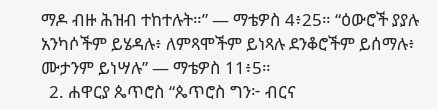ማዶ ብዙ ሕዝብ ተከተሉት።” — ማቴዎስ 4፥25። “ዕውሮች ያያሉ አንካሶችም ይሄዳሉ፥ ለምጻሞችም ይነጻሉ ደንቆሮችም ይሰማሉ፥ ሙታንም ይነሣሉ” — ማቴዎስ 11፥5።
  2. ሐዋርያ ጴጥሮስ “ጴጥሮስ ግን፦ ብርና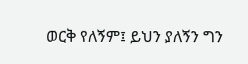ወርቅ የለኝም፤ ይህን ያለኝን ግን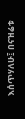እሰጥሃለሁ፤ በናዝሬቱ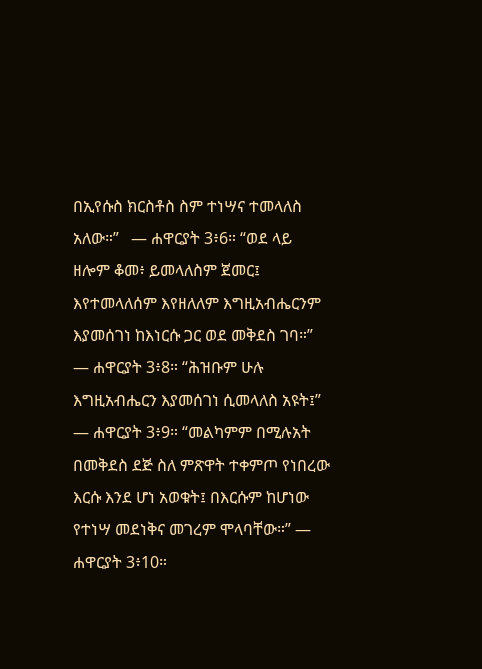በኢየሱስ ክርስቶስ ስም ተነሣና ተመላለስ አለው።”   — ሐዋርያት 3፥6። “ወደ ላይ ዘሎም ቆመ፥ ይመላለስም ጀመር፤ እየተመላለሰም እየዘለለም እግዚአብሔርንም እያመሰገነ ከእነርሱ ጋር ወደ መቅደስ ገባ።” — ሐዋርያት 3፥8። “ሕዝቡም ሁሉ እግዚአብሔርን እያመሰገነ ሲመላለስ አዩት፤”   — ሐዋርያት 3፥9። “መልካምም በሚሉአት በመቅደስ ደጅ ስለ ምጽዋት ተቀምጦ የነበረው እርሱ እንደ ሆነ አወቁት፤ በእርሱም ከሆነው የተነሣ መደነቅና መገረም ሞላባቸው።” — ሐዋርያት 3፥10።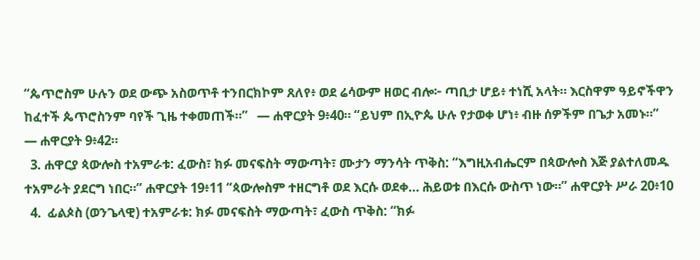“ጴጥሮስም ሁሉን ወደ ውጭ አስወጥቶ ተንበርክኮም ጸለየ፥ ወደ ሬሳውም ዘወር ብሎ፦ ጣቢታ ሆይ፥ ተነሺ አላት። እርስዋም ዓይኖችዋን ከፈተች ጴጥሮስንም ባየች ጊዜ ተቀመጠች።”   — ሐዋርያት 9፥40። “ይህም በኢዮጴ ሁሉ የታወቀ ሆነ፥ ብዙ ሰዎችም በጌታ አመኑ።”   — ሐዋርያት 9፥42።
  3. ሐዋርያ ጳውሎስ ተአምራቱ: ፈውስ፣ ክፉ መናፍስት ማውጣት፣ ሙታን ማንሳት ጥቅስ: “እግዚአብሔርም በጳውሎስ እጅ ያልተለመዱ ተአምራት ያደርግ ነበር።” ሐዋርያት 19፥11 “ጳውሎስም ተዘርግቶ ወደ እርሱ ወደቀ… ሕይወቱ በእርሱ ውስጥ ነው።” ሐዋርያት ሥራ 20፥10
  4.  ፊልጶስ (ወንጌላዊ) ተአምራቱ: ክፉ መናፍስት ማውጣት፣ ፈውስ ጥቅስ: “ክፉ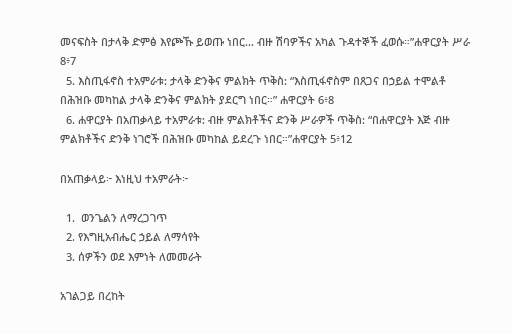መናፍስት በታላቅ ድምፅ እየጮኹ ይወጡ ነበር… ብዙ ሽባዎችና አካል ጉዳተኞች ፈወሱ።”ሐዋርያት ሥራ 8፥7
  5. እስጢፋኖስ ተአምራቱ: ታላቅ ድንቅና ምልክት ጥቅስ: “እስጢፋኖስም በጸጋና በኃይል ተሞልቶ በሕዝቡ መካከል ታላቅ ድንቅና ምልክት ያደርግ ነበር።” ሐዋርያት 6፥8
  6. ሐዋርያት በአጠቃላይ ተአምራቱ: ብዙ ምልክቶችና ድንቅ ሥራዎች ጥቅስ: “በሐዋርያት እጅ ብዙ ምልክቶችና ድንቅ ነገሮች በሕዝቡ መካከል ይደረጉ ነበር።”ሐዋርያት 5፥12

በአጠቃላይ፦ እነዚህ ተአምራት፦

  1.  ወንጌልን ለማረጋገጥ
  2. የእግዚአብሔር ኃይል ለማሳየት
  3. ሰዎችን ወደ እምነት ለመመራት

አገልጋይ በረከት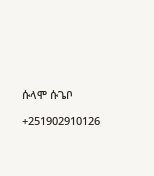ሱላሞ ሱጌቦ

+251902910126